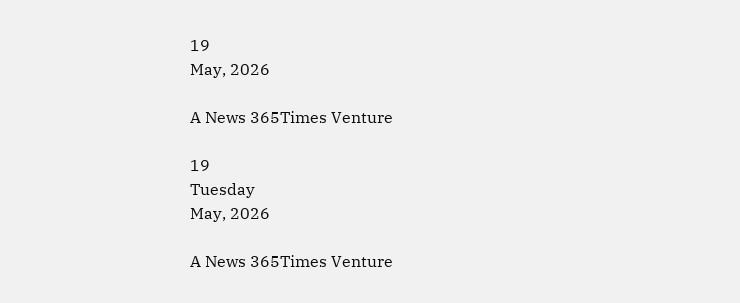19
May, 2026

A News 365Times Venture

19
Tuesday
May, 2026

A News 365Times Venture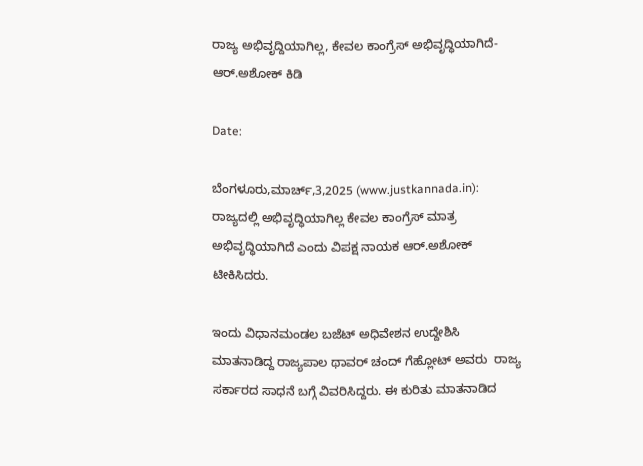ರಾಜ್ಯ ಅಭಿವೃದ್ದಿಯಾಗಿಲ್ಲ, ಕೇವಲ ಕಾಂಗ್ರೆಸ್ ಅಭಿವೃದ್ಧಿಯಾಗಿದೆ- ಆರ್.ಅಶೋಕ್ ಕಿಡಿ

Date:

ಬೆಂಗಳೂರು,ಮಾರ್ಚ್,3,2025 (www.justkannada.in):  ರಾಜ್ಯದಲ್ಲಿ ಅಭಿವೃದ್ಧಿಯಾಗಿಲ್ಲ ಕೇವಲ ಕಾಂಗ್ರೆಸ್ ಮಾತ್ರ ಅಭಿವೃದ್ಧಿಯಾಗಿದೆ ಎಂದು ವಿಪಕ್ಷ ನಾಯಕ ಆರ್.ಅಶೋಕ್ ಟೀಕಿಸಿದರು.

ಇಂದು ವಿಧಾನಮಂಡಲ ಬಜೆಟ್ ಅಧಿವೇಶನ ಉದ್ದೇಶಿಸಿ ಮಾತನಾಡಿದ್ದ ರಾಜ್ಯಪಾಲ ಥಾವರ್ ಚಂದ್ ಗೆಹ್ಲೋಟ್ ಅವರು  ರಾಜ್ಯ ಸರ್ಕಾರದ ಸಾಧನೆ ಬಗ್ಗೆ ವಿವರಿಸಿದ್ದರು. ಈ ಕುರಿತು ಮಾತನಾಡಿದ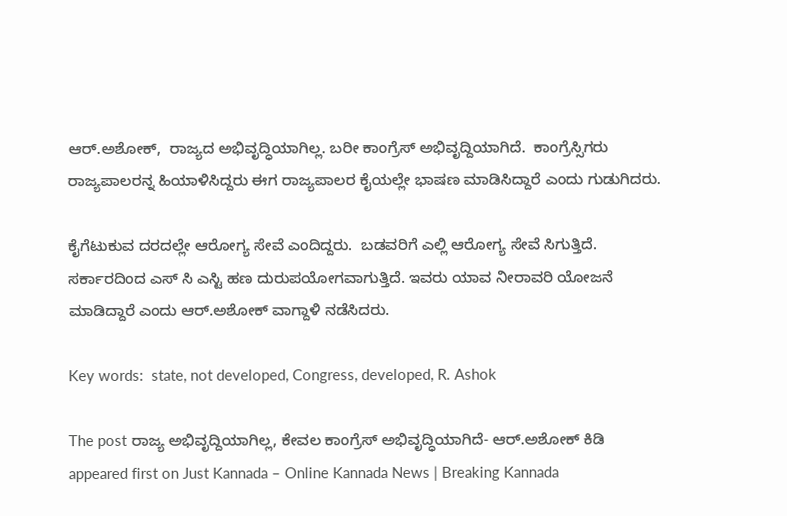ಆರ್.ಅಶೋಕ್,  ರಾಜ್ಯದ ಅಭಿವೃದ್ಧಿಯಾಗಿಲ್ಲ. ಬರೀ ಕಾಂಗ್ರೆಸ್ ಅಭಿವೃದ್ದಿಯಾಗಿದೆ.  ಕಾಂಗ್ರೆಸ್ಸಿಗರು ರಾಜ್ಯಪಾಲರನ್ನ ಹಿಯಾಳಿಸಿದ್ದರು ಈಗ ರಾಜ್ಯಪಾಲರ ಕೈಯಲ್ಲೇ ಭಾಷಣ ಮಾಡಿಸಿದ್ದಾರೆ ಎಂದು ಗುಡುಗಿದರು.

ಕೈಗೆಟುಕುವ ದರದಲ್ಲೇ ಆರೋಗ್ಯ ಸೇವೆ ಎಂದಿದ್ದರು.  ಬಡವರಿಗೆ ಎಲ್ಲಿ ಆರೋಗ್ಯ ಸೇವೆ ಸಿಗುತ್ತಿದೆ. ಸರ್ಕಾರದಿಂದ ಎಸ್ ಸಿ ಎಸ್ಟಿ ಹಣ ದುರುಪಯೋಗವಾಗುತ್ತಿದೆ. ಇವರು ಯಾವ ನೀರಾವರಿ ಯೋಜನೆ ಮಾಡಿದ್ದಾರೆ ಎಂದು ಆರ್.ಅಶೋಕ್ ವಾಗ್ದಾಳಿ ನಡೆಸಿದರು.

Key words:  state, not developed, Congress, developed, R. Ashok

The post ರಾಜ್ಯ ಅಭಿವೃದ್ದಿಯಾಗಿಲ್ಲ, ಕೇವಲ ಕಾಂಗ್ರೆಸ್ ಅಭಿವೃದ್ಧಿಯಾಗಿದೆ- ಆರ್.ಅಶೋಕ್ ಕಿಡಿ appeared first on Just Kannada – Online Kannada News | Breaking Kannada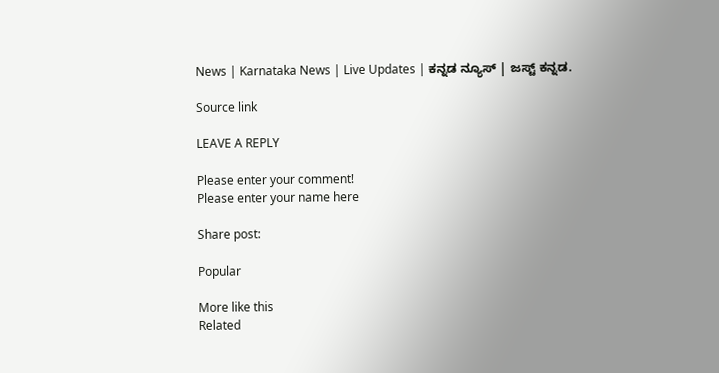News | Karnataka News | Live Updates | ಕನ್ನಡ ನ್ಯೂಸ್ | ಜಸ್ಟ್ ಕನ್ನಡ.

Source link

LEAVE A REPLY

Please enter your comment!
Please enter your name here

Share post:

Popular

More like this
Related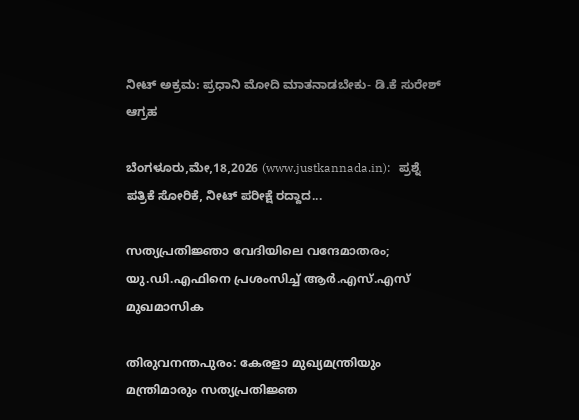ನೀಟ್ ಅಕ್ರಮ: ಪ್ರಧಾನಿ ಮೋದಿ ಮಾತನಾಡಬೇಕು- ಡಿ.ಕೆ ಸುರೇಶ್ ಆಗ್ರಹ

ಬೆಂಗಳೂರು,ಮೇ,18,2026 (www.justkannada.in):   ಪ್ರಶ್ನೆ ಪತ್ರಿಕೆ ಸೋರಿಕೆ, ನೀಟ್ ಪರೀಕ್ಷೆ ರದ್ದಾದ...

സത്യപ്രതിജ്ഞാ വേദിയിലെ വന്ദേമാതരം; യു.ഡി.എഫിനെ പ്രശംസിച്ച് ആർ.എസ്.എസ് മുഖമാസിക

തിരുവനന്തപുരം: കേരളാ മുഖ്യമന്ത്രിയും മന്ത്രിമാരും സത്യപ്രതിജ്ഞ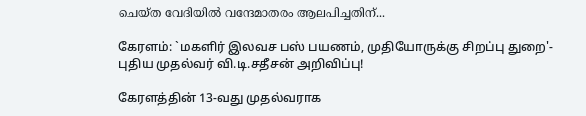ചെയ്ത വേദിയിൽ വന്ദേമാതരം ആലപിച്ചതിന്...

கேரளம்: `மகளிர் இலவச பஸ் பயணம், முதியோருக்கு சிறப்பு துறை'- புதிய முதல்வர் வி.டி.சதீசன் அறிவிப்பு!

கேரளத்தின் 13-வது முதல்வராக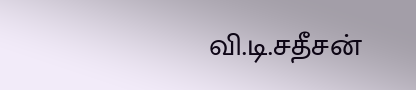வி.டி.சதீசன்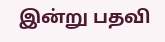இன்று பதவி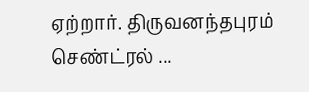ஏற்றார். திருவனந்தபுரம் செண்ட்ரல் ...